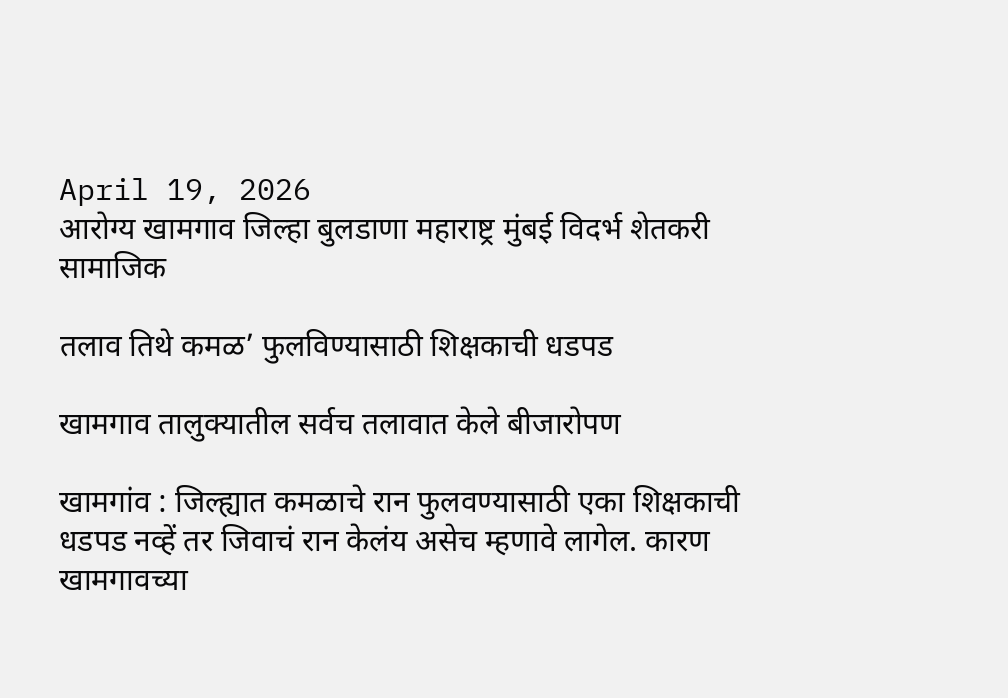April 19, 2026
आरोग्य खामगाव जिल्हा बुलडाणा महाराष्ट्र मुंबई विदर्भ शेतकरी सामाजिक

तलाव तिथे कमळ’ फुलविण्यासाठी शिक्षकाची धडपड

खामगाव तालुक्यातील सर्वच तलावात केले बीजारोपण

खामगांव : जिल्ह्यात कमळाचे रान फुलवण्यासाठी एका शिक्षकाची धडपड नव्हें तर जिवाचं रान केलंय असेच म्हणावे लागेल. कारण खामगावच्या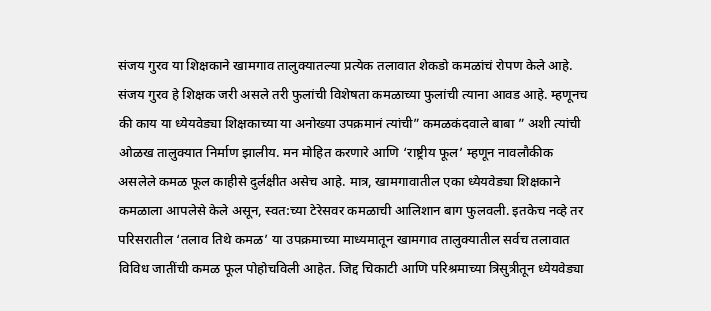संजय गुरव या शिक्षकाने खामगाव तालुक्यातल्या प्रत्येक तलावात शेकडो कमळांचं रोपण केले आहे. संजय गुरव हे शिक्षक जरी असले तरी फुलांची विशेषता कमळाच्या फुलांची त्याना आवड आहे. म्हणूनच की काय या ध्येयवेड्या शिक्षकाच्या या अनोख्या उपक्रमानं त्यांची” कमळकंदवाले बाबा ” अशी त्यांची ओळख तालुक्यात निर्माण झालीय. मन मोहित करणारे आणि ‘राष्ट्रीय फूल’ म्हणून नावलौकीक असलेले कमळ फूल काहीसे दुर्लक्षीत असेच आहे. मात्र, खामगावातील एका ध्येयवेड्या शिक्षकाने कमळाला आपलेसे केले असून, स्वत:च्या टेरेसवर कमळाची आलिशान बाग फुलवली. इतकेच नव्हे तर परिसरातील ‘तलाव तिथे कमळ’ या उपक्रमाच्या माध्यमातून खामगाव तालुक्यातील सर्वच तलावात विविध जातींची कमळ फूल पोहोचविली आहेत. जिद्द चिकाटी आणि परिश्रमाच्या त्रिसुत्रीतून ध्येयवेड्या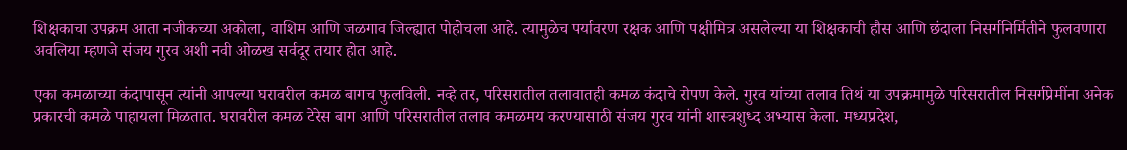शिक्षकाचा उपक्रम आता नजीकच्या अकोला, वाशिम आणि जळगाव जिल्ह्यात पोहोचला आहे. त्यामुळेच पर्यावरण रक्षक आणि पक्षीमित्र असलेल्या या शिक्षकाची हौस आणि छंदाला निसर्गनिर्मितीने फुलवणारा अवलिया म्हणजे संजय गुरव अशी नवी ओळख सर्वदूर तयार होत आहे.

एका कमळाच्या कंदापासून त्यांनी आपल्या घरावरील कमळ बागच फुलविली. नव्हे तर, परिसरातील तलावातही कमळ कंदाचे रोपण केले. गुरव यांच्या तलाव तिथं या उपक्रमामुळे परिसरातील निसर्गप्रेमींना अनेक प्रकारची कमळे पाहायला मिळतात. घरावरील कमळ टेरेस बाग आणि परिसरातील तलाव कमळमय करण्यासाठी संजय गुरव यांनी शास्त्रशुध्द अभ्यास केला. मध्यप्रदेश,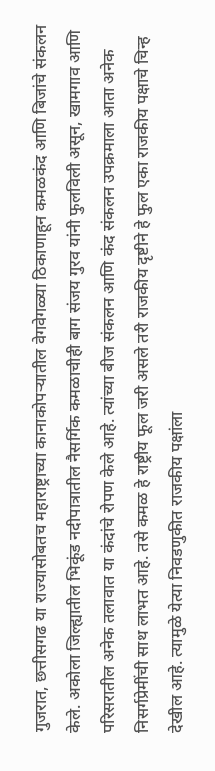गुजरात, छत्तीसगढ या राज्यासोबतच महाराष्ट्राच्या कानाकोपऱ्यातील वेगवेगळ्या ठिकाणाहून कमळकंद आणि बिजांचे संकलन केले. अकोला जिल्ह्यातील भिकूंड नदीपात्रातील नैसर्गिक कमळाचीही बाग संजय गुरव यांनी फुलविली असून, खामगाव आणि परिसरातील अनेक तलावात या कंदांचे रोपण केले आहे. त्यांच्या बीज संकलन आणि कंद संकलन उपक्रमाला आता अनेक निसर्गप्रेमींची साथ लाभत आहे. तसे कमळ हे राष्ट्रीय फूल जरी असले तरी राजकीय दृष्टीने हे फुल एका राजकीय पक्षाचे चिन्ह देखील आहे. त्यामुळे येत्या निवडणुकीत राजकीय पक्षांला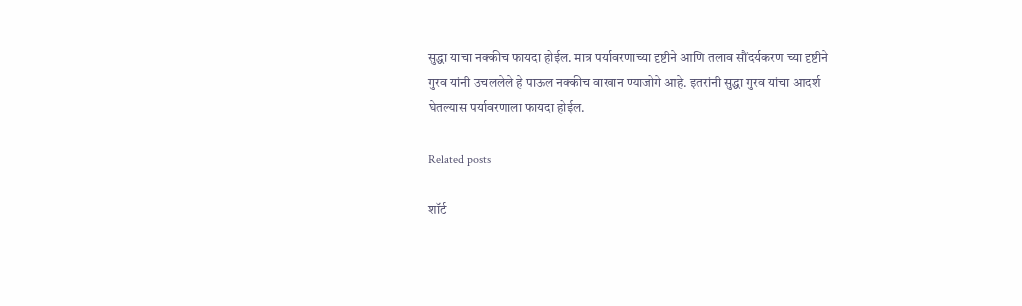सुद्धा याचा नक्कीच फायदा होईल. मात्र पर्यावरणाच्या दृष्टीने आणि तलाव सौंदर्यकरण च्या दृष्टीने गुरव यांनी उचललेले हे पाऊल नक्कीच वाखान ण्याजोगे आहे. इतरांनी सुद्धा गुरव यांचा आदर्श घेतल्यास पर्यावरणाला फायदा होईल.

Related posts

शॉर्ट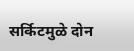सर्किटमुळे दोन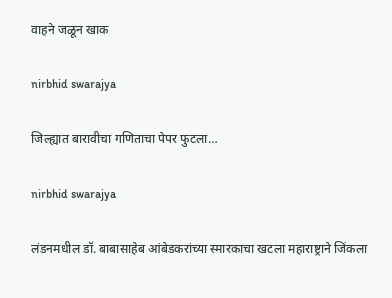वाहने जळून खाक

nirbhid swarajya

जिल्ह्यात बारावीचा गणिताचा पेपर फुटला…

nirbhid swarajya

लंडनमधील डॉ. बाबासाहेब आंबेडकरांच्या स्मारकाचा खटला महाराष्ट्राने जिंकला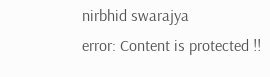nirbhid swarajya
error: Content is protected !!